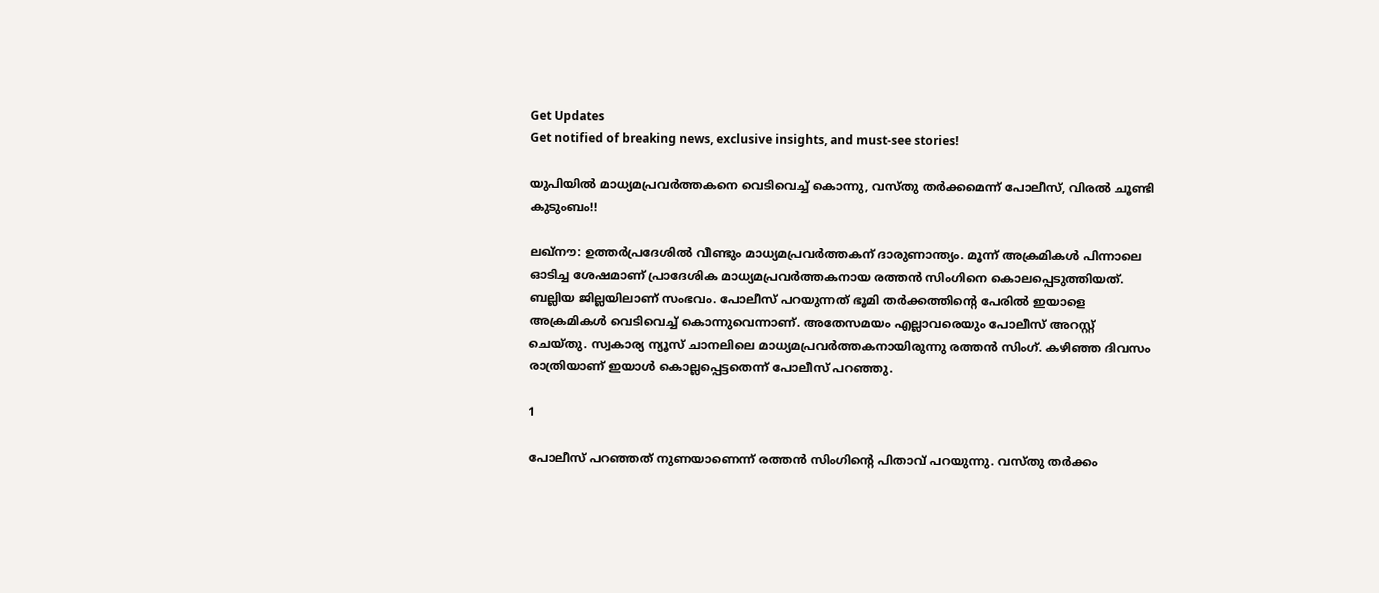Get Updates
Get notified of breaking news, exclusive insights, and must-see stories!

യുപിയില്‍ മാധ്യമപ്രവര്‍ത്തകനെ വെടിവെച്ച് കൊന്നു, വസ്തു തര്‍ക്കമെന്ന് പോലീസ്, വിരല്‍ ചൂണ്ടി കുടുംബം!!

ലഖ്‌നൗ: ഉത്തര്‍പ്രദേശില്‍ വീണ്ടും മാധ്യമപ്രവര്‍ത്തകന് ദാരുണാന്ത്യം. മൂന്ന് അക്രമികള്‍ പിന്നാലെ ഓടിച്ച ശേഷമാണ് പ്രാദേശിക മാധ്യമപ്രവര്‍ത്തകനായ രത്തന്‍ സിംഗിനെ കൊലപ്പെടുത്തിയത്. ബല്ലിയ ജില്ലയിലാണ് സംഭവം. പോലീസ് പറയുന്നത് ഭൂമി തര്‍ക്കത്തിന്റെ പേരില്‍ ഇയാളെ അക്രമികള്‍ വെടിവെച്ച് കൊന്നുവെന്നാണ്. അതേസമയം എല്ലാവരെയും പോലീസ് അറസ്റ്റ് ചെയ്തു. സ്വകാര്യ ന്യൂസ് ചാനലിലെ മാധ്യമപ്രവര്‍ത്തകനായിരുന്നു രത്തന്‍ സിംഗ്. കഴിഞ്ഞ ദിവസം രാത്രിയാണ് ഇയാള്‍ കൊല്ലപ്പെട്ടതെന്ന് പോലീസ് പറഞ്ഞു.

1

പോലീസ് പറഞ്ഞത് നുണയാണെന്ന് രത്തന്‍ സിംഗിന്റെ പിതാവ് പറയുന്നു. വസ്തു തര്‍ക്കം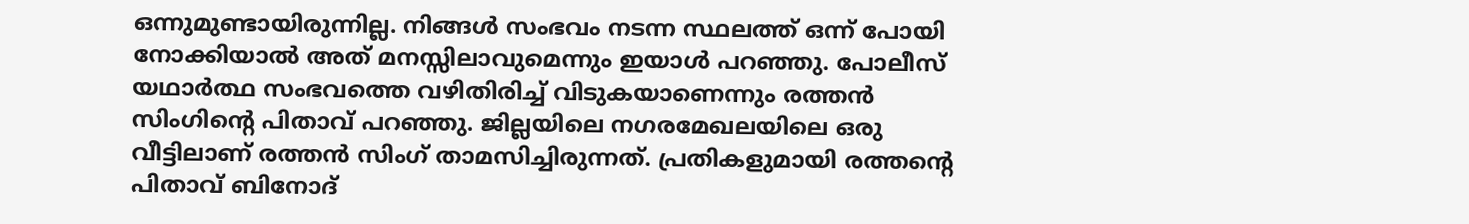ഒന്നുമുണ്ടായിരുന്നില്ല. നിങ്ങള്‍ സംഭവം നടന്ന സ്ഥലത്ത് ഒന്ന് പോയി നോക്കിയാല്‍ അത് മനസ്സിലാവുമെന്നും ഇയാള്‍ പറഞ്ഞു. പോലീസ് യഥാര്‍ത്ഥ സംഭവത്തെ വഴിതിരിച്ച് വിടുകയാണെന്നും രത്തന്‍ സിംഗിന്റെ പിതാവ് പറഞ്ഞു. ജില്ലയിലെ നഗരമേഖലയിലെ ഒരു വീട്ടിലാണ് രത്തന്‍ സിംഗ് താമസിച്ചിരുന്നത്. പ്രതികളുമായി രത്തന്റെ പിതാവ് ബിനോദ്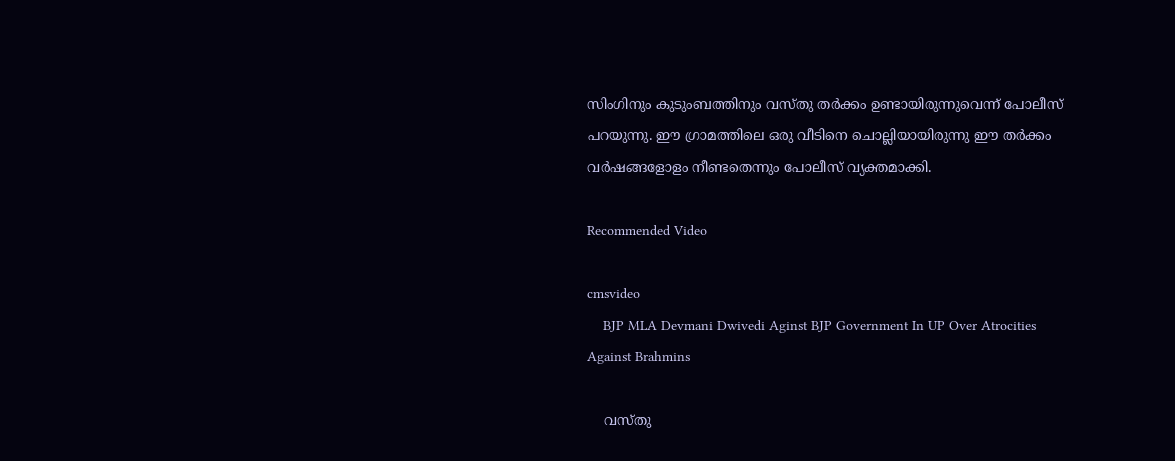സിംഗിനും കുടുംബത്തിനും വസ്തു തര്‍ക്കം ഉണ്ടായിരുന്നുവെന്ന് പോലീസ് പറയുന്നു. ഈ ഗ്രാമത്തിലെ ഒരു വീടിനെ ചൊല്ലിയായിരുന്നു ഈ തര്‍ക്കം വര്‍ഷങ്ങളോളം നീണ്ടതെന്നും പോലീസ് വ്യക്തമാക്കി.

Recommended Video

cmsvideo
    BJP MLA Devmani Dwivedi Aginst BJP Government In UP Over Atrocities Against Brahmins

    വസ്തു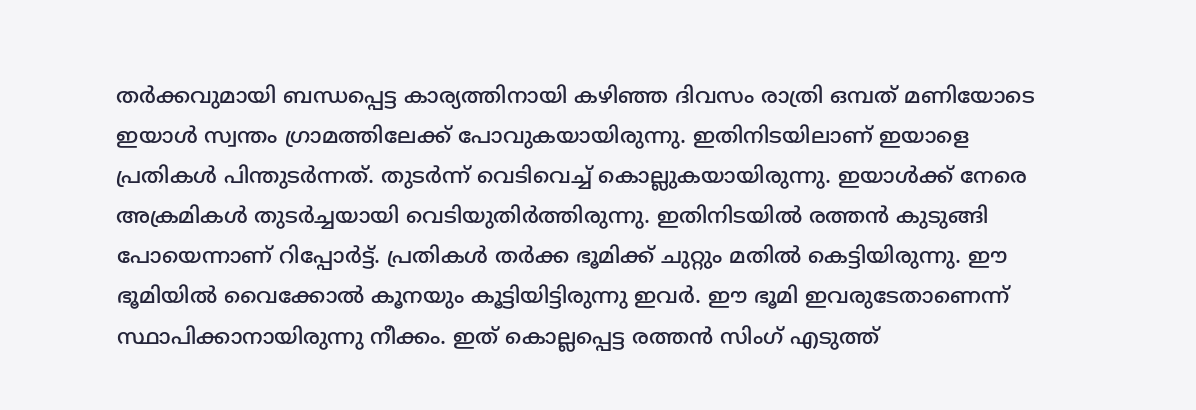തര്‍ക്കവുമായി ബന്ധപ്പെട്ട കാര്യത്തിനായി കഴിഞ്ഞ ദിവസം രാത്രി ഒമ്പത് മണിയോടെ ഇയാള്‍ സ്വന്തം ഗ്രാമത്തിലേക്ക് പോവുകയായിരുന്നു. ഇതിനിടയിലാണ് ഇയാളെ പ്രതികള്‍ പിന്തുടര്‍ന്നത്. തുടര്‍ന്ന് വെടിവെച്ച് കൊല്ലുകയായിരുന്നു. ഇയാള്‍ക്ക് നേരെ അക്രമികള്‍ തുടര്‍ച്ചയായി വെടിയുതിര്‍ത്തിരുന്നു. ഇതിനിടയില്‍ രത്തന്‍ കുടുങ്ങി പോയെന്നാണ് റിപ്പോര്‍ട്ട്. പ്രതികള്‍ തര്‍ക്ക ഭൂമിക്ക് ചുറ്റും മതില്‍ കെട്ടിയിരുന്നു. ഈ ഭൂമിയില്‍ വൈക്കോല്‍ കൂനയും കൂട്ടിയിട്ടിരുന്നു ഇവര്‍. ഈ ഭൂമി ഇവരുടേതാണെന്ന് സ്ഥാപിക്കാനായിരുന്നു നീക്കം. ഇത് കൊല്ലപ്പെട്ട രത്തന്‍ സിംഗ് എടുത്ത്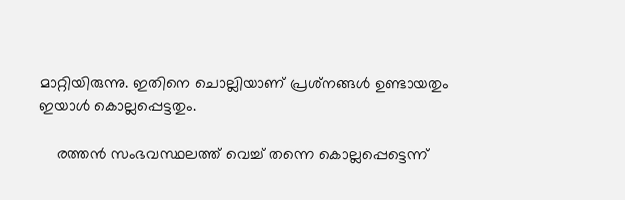മാറ്റിയിരുന്നു. ഇതിനെ ചൊല്ലിയാണ് പ്രശ്‌നങ്ങള്‍ ഉണ്ടായതും ഇയാള്‍ കൊല്ലപ്പെട്ടതും.

    രത്തന്‍ സംഭവസ്ഥലത്ത് വെച്ച് തന്നെ കൊല്ലപ്പെട്ടെന്ന്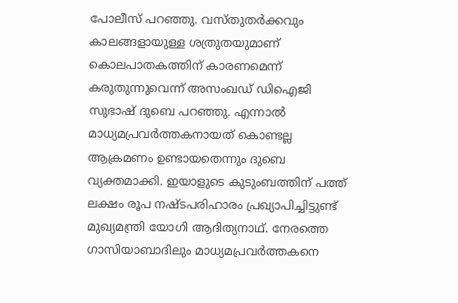പോലീസ് പറഞ്ഞു. വസ്തുതര്‍ക്കവും കാലങ്ങളായുള്ള ശത്രുതയുമാണ് കൊലപാതകത്തിന് കാരണമെന്ന് കരുതുന്നുവെന്ന് അസംഖഡ് ഡിഐജി സുഭാഷ് ദുബെ പറഞ്ഞു. എന്നാല്‍ മാധ്യമപ്രവര്‍ത്തകനായത് കൊണ്ടല്ല ആക്രമണം ഉണ്ടായതെന്നും ദുബെ വ്യക്തമാക്കി. ഇയാളുടെ കുടുംബത്തിന് പത്ത് ലക്ഷം രൂപ നഷ്ടപരിഹാരം പ്രഖ്യാപിച്ചിട്ടുണ്ട് മുഖ്യമന്ത്രി യോഗി ആദിത്യനാഥ്. നേരത്തെ ഗാസിയാബാദിലും മാധ്യമപ്രവര്‍ത്തകനെ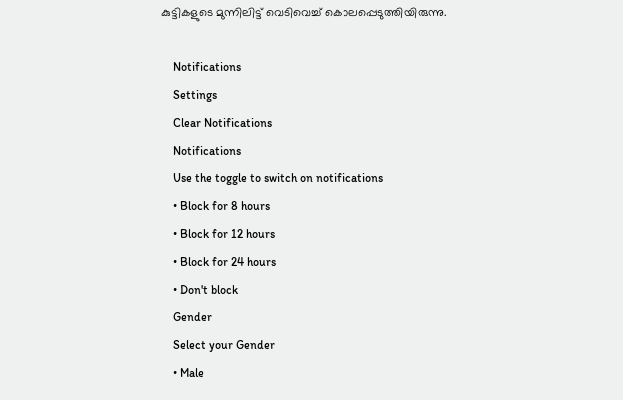കുട്ടികളുടെ മുന്നിലിട്ട് വെടിവെച്ച് കൊലപ്പെടുത്തിയിരുന്നു.

    Notifications
    Settings
    Clear Notifications
    Notifications
    Use the toggle to switch on notifications
    • Block for 8 hours
    • Block for 12 hours
    • Block for 24 hours
    • Don't block
    Gender
    Select your Gender
    • Male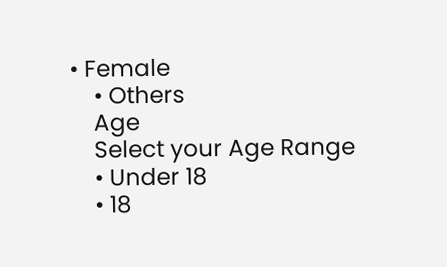• Female
    • Others
    Age
    Select your Age Range
    • Under 18
    • 18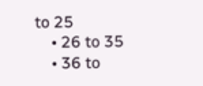to 25
    • 26 to 35
    • 36 to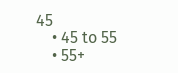45
    • 45 to 55
    • 55+